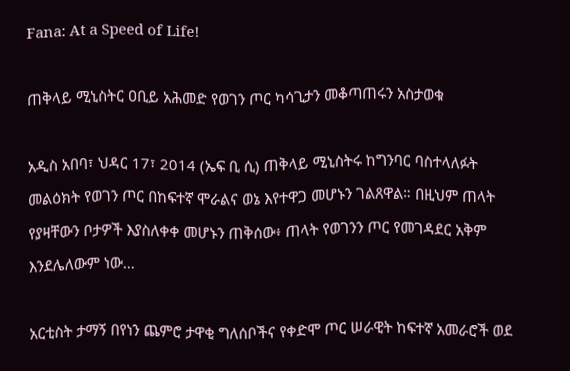Fana: At a Speed of Life!

ጠቅላይ ሚኒስትር ዐቢይ አሕመድ የወገን ጦር ካሳጊታን መቆጣጠሩን አስታወቁ

አዲስ አበባ፣ ህዳር 17፣ 2014 (ኤፍ ቢ ሲ) ጠቅላይ ሚኒስትሩ ከግንባር ባስተላለፉት መልዕክት የወገን ጦር በከፍተኛ ሞራልና ወኔ እየተዋጋ መሆኑን ገልጸዋል። በዚህም ጠላት የያዛቸውን ቦታዎች እያስለቀቀ መሆኑን ጠቅሰው፥ ጠላት የወገንን ጦር የመገዳደር አቅም እንደሌለውም ነው…

አርቲስት ታማኝ በየነን ጨምሮ ታዋቂ ግለሰቦችና የቀድሞ ጦር ሠራዊት ከፍተኛ አመራሮች ወደ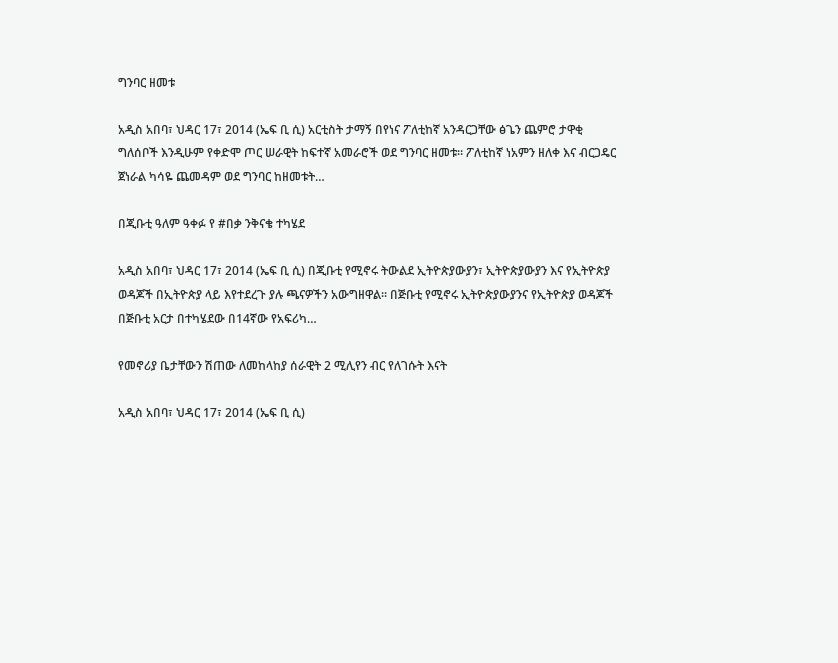ግንባር ዘመቱ

አዲስ አበባ፣ ህዳር 17፣ 2014 (ኤፍ ቢ ሲ) አርቲስት ታማኝ በየነና ፖለቲከኛ አንዳርጋቸው ፅጌን ጨምሮ ታዋቂ ግለሰቦች እንዲሁም የቀድሞ ጦር ሠራዊት ከፍተኛ አመራሮች ወደ ግንባር ዘመቱ። ፖለቲከኛ ነአምን ዘለቀ እና ብርጋዴር ጀነራል ካሳዬ ጨመዳም ወደ ግንባር ከዘመቱት…

በጂቡቲ ዓለም ዓቀፉ የ #በቃ ንቅናቄ ተካሄደ

አዲስ አበባ፣ ህዳር 17፣ 2014 (ኤፍ ቢ ሲ) በጂቡቲ የሚኖሩ ትውልደ ኢትዮጵያውያን፣ ኢትዮጵያውያን እና የኢትዮጵያ ወዳጆች በኢትዮጵያ ላይ እየተደረጉ ያሉ ጫናዎችን አውግዘዋል፡፡ በጅቡቲ የሚኖሩ ኢትዮጵያውያንና የኢትዮጵያ ወዳጆች በጅቡቲ አርታ በተካሄደው በ14ኛው የአፍሪካ…

የመኖሪያ ቤታቸውን ሽጠው ለመከላከያ ሰራዊት 2 ሚሊየን ብር የለገሱት እናት

አዲስ አበባ፣ ህዳር 17፣ 2014 (ኤፍ ቢ ሲ)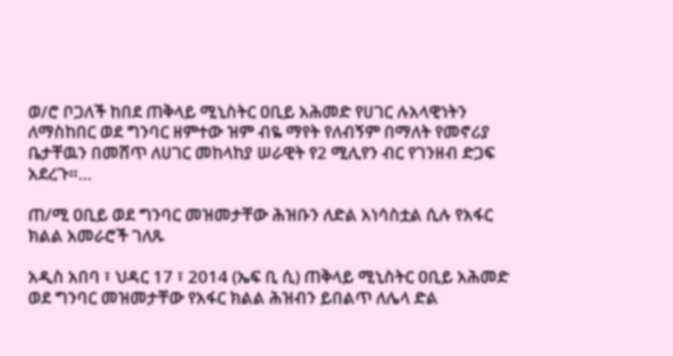ወ/ሮ ቦጋለች ከበደ ጠቅላይ ሚኒስትር ዐቢይ አሕመድ የሀገር ሉአላዊነትን ለማስከበር ወደ ግንባር ዘምተው ዝም ብዬ ማየት የለብኝም በማለት የመኖሪያ ቤታቸዉን በመሸጥ ለሀገር መከላከያ ሠራዊት የ2 ሚሊየን ብር የገንዘብ ድጋፍ አደረጉ።…

ጠ/ሚ ዐቢይ ወደ ግንባር መዝመታቸው ሕዝቡን ለድል አነሳስቷል ሲሉ የአፋር ክልል አመራሮች ገለጹ

አዲስ አበባ ፣ ህዳር 17 ፣ 2014 (ኤፍ ቢ ሲ) ጠቅላይ ሚኒስትር ዐቢይ አሕመድ ወደ ግንባር መዝመታቸው የአፋር ክልል ሕዝብን ይበልጥ ለሌላ ድል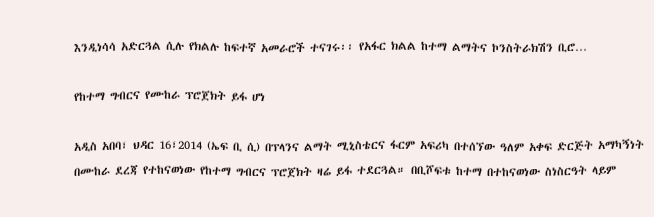እንዲነሳሳ አድርጓል ሲሉ የክልሉ ከፍተኛ አመራሮች ተናገሩ፡፡ የአፋር ክልል ከተማ ልማትና ኮንስትራክሽን ቢሮ…

የከተማ ግብርና የሙከራ ፕሮጀክት ይፋ ሆነ

አዲስ አበባ፣ ህዳር 16፣2014 (ኤፍ ቢ ሲ) በፕላንና ልማት ሚኒስቴርና ፋርም አፍሪካ በተሰኘው ዓለም አቀፍ ድርጅት አማካኝነት በሙከራ ደረጃ የተከናወነው የከተማ ግብርና ፕሮጀክት ዛሬ ይፋ ተደርጓል። በቢሾፍቱ ከተማ በተከናወነው ስነስርዓት ላይም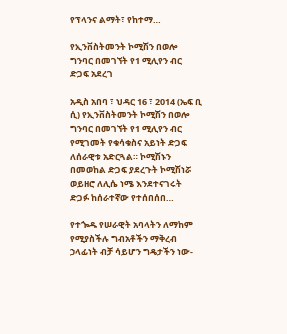የፕላንና ልማት፣ የከተማ…

የኢንቨስትመንት ኮሚሽን በወሎ ግንባር በመገኘት የ1 ሚሊየን ብር ድጋፍ አደረገ

አዲስ አበባ ፣ ህዳር 16 ፣ 2014 (ኤፍ ቢ ሲ) የኢንቨስትመንት ኮሚሽን በወሎ ግንባር በመገኘት የ1 ሚሊየን ብር የሚገመት የቁሳቁስና አይነት ድጋፍ ለሰራዊቱ አድርጓል። ኮሚሽኑን በመወከል ድጋፍ ያደረጉት ኮሚሽነሯ ወይዘሮ ለሊሴ ነሜ እንደተናገሩት ድጋፉ ከሰራተኛው የተሰበሰበ…

የተጐዱ የሠራዊት አባላትን ለማከም የሚያስችሉ ግብአቶችን ማቅረብ ኃላፊነት ብቻ ሳይሆን ግዴታችን ነው-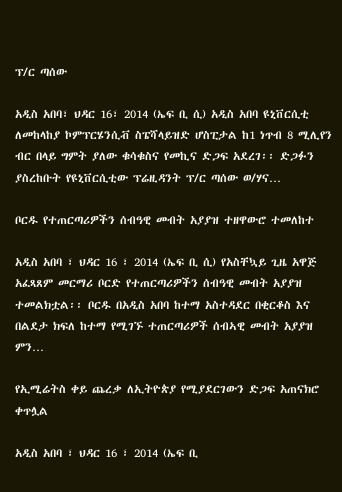ፕ/ር ጣሰው

አዲስ አበባ፣ ህዳር 16፣ 2014 (ኤፍ ቢ ሲ) አዲስ አበባ ዩኒቨርሲቲ ለመከላከያ ኮምፕርሄንሲቭ ስፔሻላይዝድ ሆስፒታል ከ1 ነጥብ 8 ሚሊየን ብር በላይ ግምት ያለው ቁሳቁስና የመኪና ድጋፍ አደረገ፡፡ ድጋፉን ያስረከቡት የዩኒቨርሲቲው ፕሬዚዳንት ፕ/ር ጣሰው ወ/ሃና…

ቦርዱ የተጠርጣሪዎችን ሰብዓዊ መብት አያያዝ ተዘዋውሮ ተመለከተ

አዲስ አበባ ፣ ህዳር 16 ፣ 2014 (ኤፍ ቢ ሲ) የአስቸኳይ ጊዜ አዋጅ አፈጻጸም መርማሪ ቦርድ የተጠርጣሪዎችን ሰብዓዊ መብት አያያዝ ተመልክቷል፡፡ ቦርዱ በአዲስ አበባ ከተማ አስተዳደር በቂርቆስ እና በልደታ ክፍለ ከተማ የሚገኙ ተጠርጣሪዎች ሰብኣዊ መብት አያያዝ ምን…

የኢሚሬትስ ቀይ ጨረቃ ለኢትዮጵያ የሚያደርገውን ድጋፍ አጠናክሮ ቀጥሏል

አዲስ አበባ ፣ ህዳር 16 ፣ 2014 (ኤፍ ቢ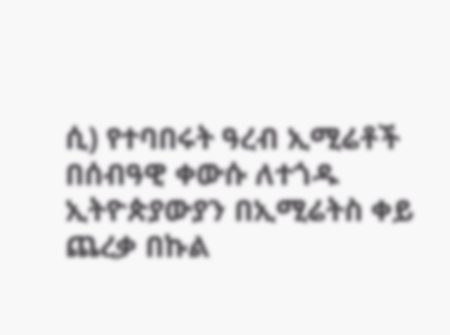ሲ) የተባበሩት ዓረብ ኢሚሬቶች በሰብዓዊ ቀውሱ ለተጎዱ ኢትዮጵያውያን በኢሚሬትስ ቀይ ጨረቃ በኩል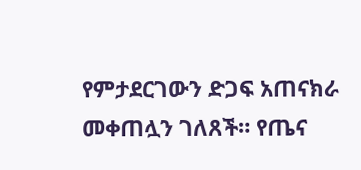የምታደርገውን ድጋፍ አጠናክራ መቀጠሏን ገለጸች። የጤና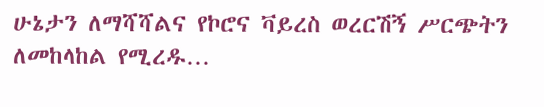ሁኔታን ለማሻሻልና የኮሮና ቫይረስ ወረርሽኝ ሥርጭትን ለመከላከል የሚረዱ…